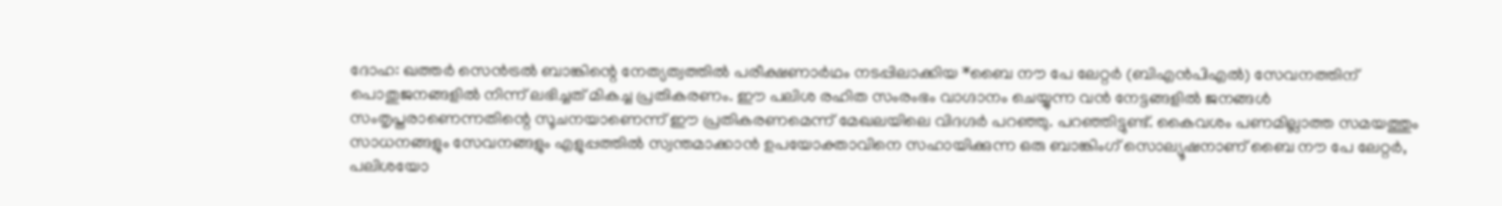ദോഹ: ഖത്തർ സെൻട്രൽ ബാങ്കിന്റെ നേത്യത്വത്തിൽ പരീക്ഷണാർഥം നടപ്പിലാക്കിയ *ബൈ നൗ പേ ലേറ്റർ (ബിഎൻപിഎൽ) സേവനത്തിന് പൊതുജനങ്ങളിൽ നിന്ന് ലഭിച്ചത് മികച്ച പ്രതികരണം. ഈ പലിശ രഹിത സംരംഭം വാഗ്ദാനം ചെയ്യുന്ന വൻ നേട്ടങ്ങളിൽ ജനങ്ങൾ സംതൃപ്തരാണെന്നതിന്റെ സൂചനയാണെന്ന് ഈ പ്രതികരണമെന്ന് മേഖലയിലെ വിദഗ്ദർ പറഞ്ഞു. പറഞ്ഞിട്ടുണ്ട്. കൈവശം പണമില്ലാത്ത സമയത്തും സാധനങ്ങളും സേവനങ്ങളും എളുപ്പത്തിൽ സ്വന്തമാക്കാൻ ഉപയോക്താവിനെ സഹായിക്കുന്ന ഒരു ബാങ്കിംഗ് സൊല്യൂഷനാണ് ബൈ നൗ പേ ലേറ്റർ, പലിശയോ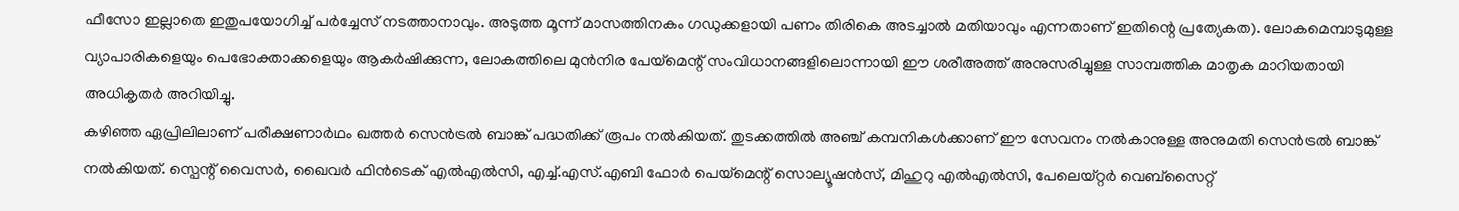ഫീസോ ഇല്ലാതെ ഇതുപയോഗിച്ച് പർച്ചേസ് നടത്താനാവും. അടുത്ത മൂന്ന് മാസത്തിനകം ഗഡുക്കളായി പണം തിരികെ അടച്ചാൽ മതിയാവും എന്നതാണ് ഇതിന്റെ പ്രത്യേകത). ലോകമെമ്പാടുമുള്ള വ്യാപാരികളെയും പെഭോക്താക്കളെയും ആകർഷിക്കുന്ന, ലോകത്തിലെ മുൻനിര പേയ്മെന്റ് സംവിധാനങ്ങളിലൊന്നായി ഈ ശരീഅത്ത് അനുസരിച്ചുള്ള സാമ്പത്തിക മാതൃക മാറിയതായി അധികൃതർ അറിയിച്ചു.
കഴിഞ്ഞ ഏപ്രിലിലാണ് പരീക്ഷണാർഥം ഖത്തർ സെൻട്രൽ ബാങ്ക് പദ്ധതിക്ക് രൂപം നൽകിയത്. തുടക്കത്തിൽ അഞ്ച് കമ്പനികൾക്കാണ് ഈ സേവനം നൽകാനുള്ള അനുമതി സെൻട്രൽ ബാങ്ക് നൽകിയത്. സ്പെന്റ് വൈസർ, ഖൈവർ ഫിൻടെക് എൽഎൽസി, എച്ച്.എസ്.എബി ഫോർ പെയ്മെന്റ് സൊല്യൂഷൻസ്, മിഹുറു എൽഎൽസി, പേലെയ്റ്റർ വെബ്സൈറ്റ്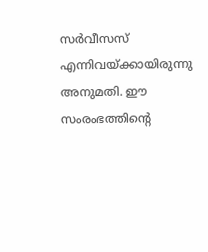സർവീസസ് എന്നിവയ്ക്കായിരുന്നു അനുമതി. ഈ സംരംഭത്തിന്റെ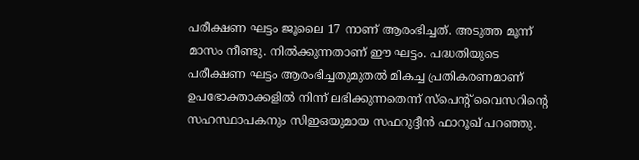പരീക്ഷണ ഘട്ടം ജൂലൈ 17 നാണ് ആരംഭിച്ചത്. അടുത്ത മൂന്ന് മാസം നീണ്ടു. നിൽക്കുന്നതാണ് ഈ ഘട്ടം. പദ്ധതിയുടെ പരീക്ഷണ ഘട്ടം ആരംഭിച്ചതുമുതൽ മികച്ച പ്രതികരണമാണ് ഉപഭോക്താക്കളിൽ നിന്ന് ലഭിക്കുന്നതെന്ന് സ്പെന്റ് വൈസറിന്റെ സഹസ്ഥാപകനും സിഇഒയുമായ സഫറുദ്ദീൻ ഫാറൂഖ് പറഞ്ഞു.